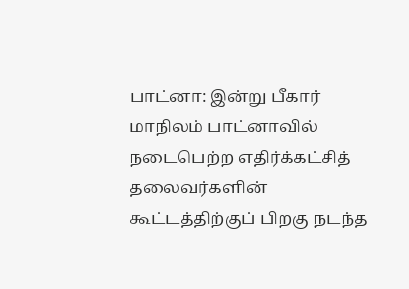பாட்னா: இன்று பீகார் மாநிலம் பாட்னாவில் நடைபெற்ற எதிர்க்கட்சித் தலைவர்களின் கூட்டத்திற்குப் பிறகு நடந்த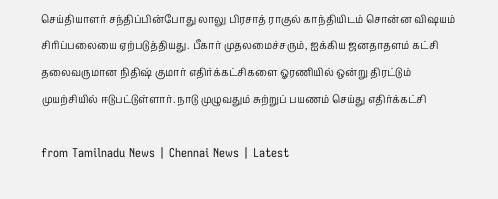செய்தியாளர் சந்திப்பின்போது லாலு பிரசாத் ராகுல் காந்தியிடம் சொன்ன விஷயம் சிரிப்பலையை ஏற்படுத்தியது. பீகார் முதலமைச்சரும், ஐக்கிய ஜனதாதளம் கட்சி தலைவருமான நிதிஷ் குமார் எதிர்க்கட்சிகளை ஓரணியில் ஒன்று திரட்டும் முயற்சியில் ஈடுபட்டுள்ளார். நாடு முழுவதும் சுற்றுப் பயணம் செய்து எதிர்க்கட்சி

from Tamilnadu News | Chennai News | Latest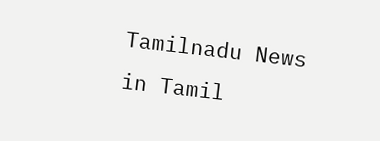Tamilnadu News in Tamil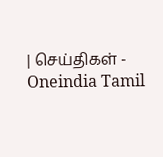| செய்திகள் - Oneindia Tamil